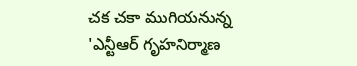చక చకా ముగియనున్న 'ఎన్టీఆర్ గృహనిర్మాణ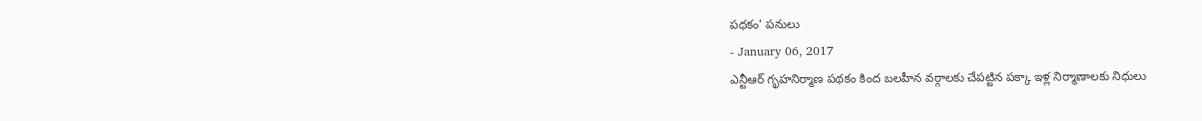పధకం' పనులు
- January 06, 2017
ఎన్టీఆర్ గృహనిర్మాణ పథకం కింద బలహీన వర్గాలకు చేపట్టిన పక్కా ఇళ్ల నిర్మాణాలకు నిధులు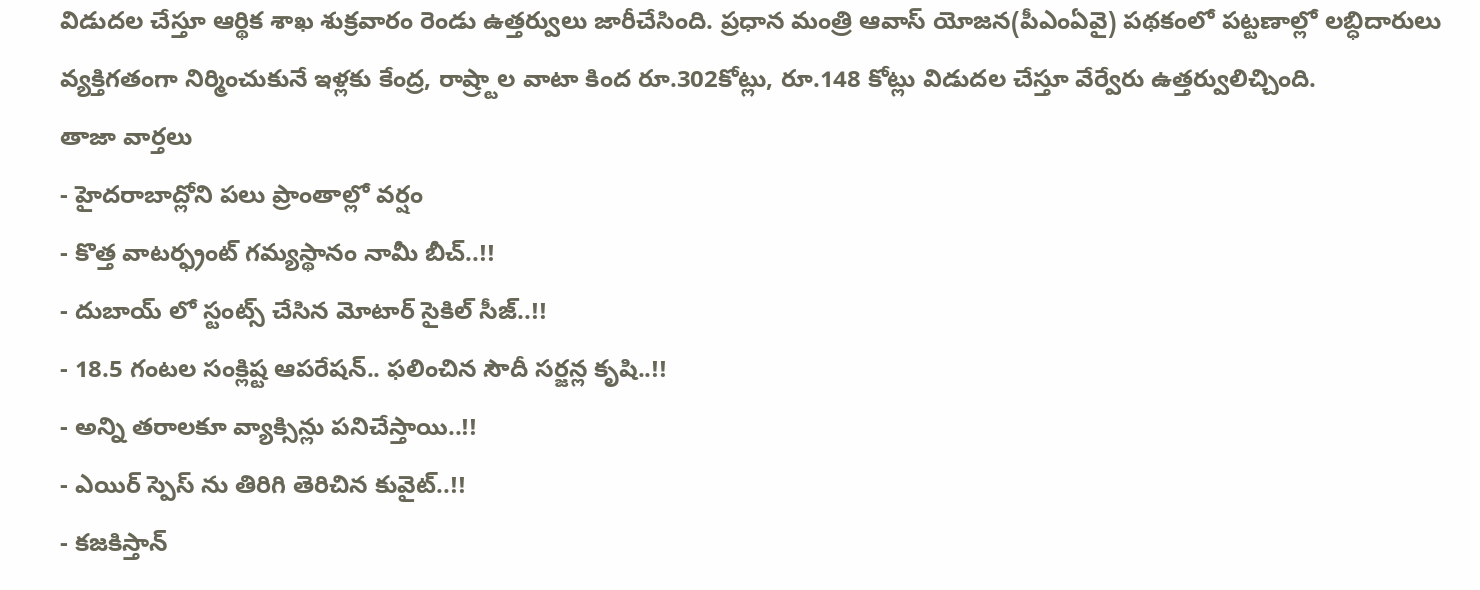విడుదల చేస్తూ ఆర్థిక శాఖ శుక్రవారం రెండు ఉత్తర్వులు జారీచేసింది. ప్రధాన మంత్రి ఆవాస్ యోజన(పీఎంఏవై) పథకంలో పట్టణాల్లో లబ్ధిదారులు వ్యక్తిగతంగా నిర్మించుకునే ఇళ్లకు కేంద్ర, రాష్ర్టాల వాటా కింద రూ.302కోట్లు, రూ.148 కోట్లు విడుదల చేస్తూ వేర్వేరు ఉత్తర్వులిచ్చింది.
తాజా వార్తలు
- హైదరాబాద్లోని పలు ప్రాంతాల్లో వర్షం
- కొత్త వాటర్ఫ్రంట్ గమ్యస్థానం నామీ బీచ్..!!
- దుబాయ్ లో స్టంట్స్ చేసిన మోటార్ సైకిల్ సీజ్..!!
- 18.5 గంటల సంక్లిష్ట ఆపరేషన్.. ఫలించిన సౌదీ సర్జన్ల కృషి..!!
- అన్ని తరాలకూ వ్యాక్సిన్లు పనిచేస్తాయి..!!
- ఎయిర్ స్పెస్ ను తిరిగి తెరిచిన కువైట్..!!
- కజకిస్తాన్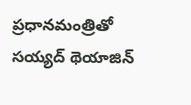ప్రధానమంత్రితో సయ్యద్ థెయాజిన్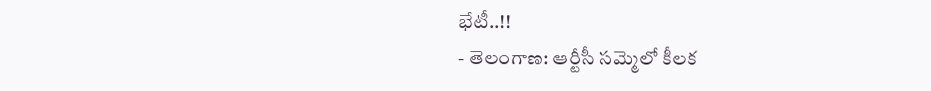భేటీ..!!
- తెలంగాణ: ఆర్టీసీ సమ్మెలో కీలక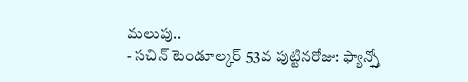మలుపు..
- సచిన్ టెండూల్కర్ 53వ పుట్టినరోజు: ఫ్యాన్స్తో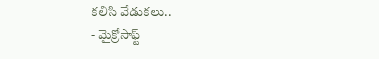కలిసి వేడుకలు..
- మైక్రోసాఫ్ట్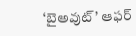‘బైఅవుట్’ ఆఫర్